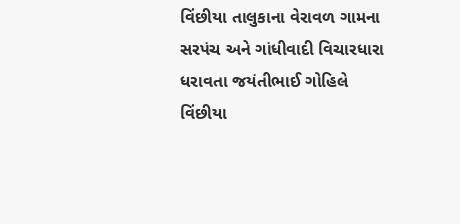વિંછીયા તાલુકાના વેરાવળ ગામના સરપંચ અને ગાંધીવાદી વિચારધારા ધરાવતા જયંતીભાઈ ગોહિલે વિંછીયા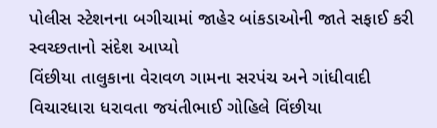પોલીસ સ્ટેશનના બગીચામાં જાહેર બાંકડાઓની જાતે સફાઈ કરી સ્વચ્છતાનો સંદેશ આપ્યો
વિંછીયા તાલુકાના વેરાવળ ગામના સરપંચ અને ગાંધીવાદી વિચારધારા ધરાવતા જયંતીભાઈ ગોહિલે વિંછીયા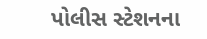પોલીસ સ્ટેશનના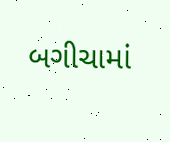બગીચામાં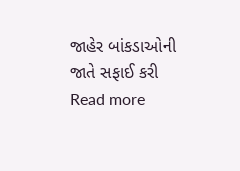જાહેર બાંકડાઓની જાતે સફાઈ કરી
Read more